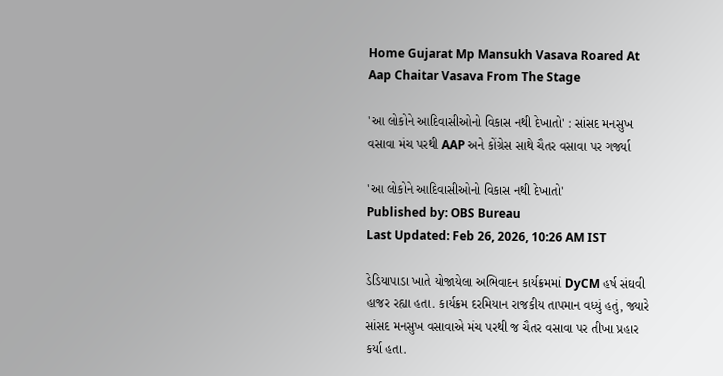Home Gujarat Mp Mansukh Vasava Roared At Aap Chaitar Vasava From The Stage

'આ લોકોને આદિવાસીઓનો વિકાસ નથી દેખાતો' : સાંસદ મનસુખ વસાવા મંચ પરથી AAP અને કોંગ્રેસ સાથે ચૈતર વસાવા પર ગર્જ્યા

'આ લોકોને આદિવાસીઓનો વિકાસ નથી દેખાતો'
Published by: OBS Bureau
Last Updated: Feb 26, 2026, 10:26 AM IST

ડેડિયાપાડા ખાતે યોજાયેલા અભિવાદન કાર્યક્રમમાં DyCM હર્ષ સંઘવી હાજર રહ્યા હતા. કાર્યક્રમ દરમિયાન રાજકીય તાપમાન વધ્યું હતું, જ્યારે સાંસદ મનસુખ વસાવાએ મંચ પરથી જ ચૈતર વસાવા પર તીખા પ્રહાર કર્યા હતા.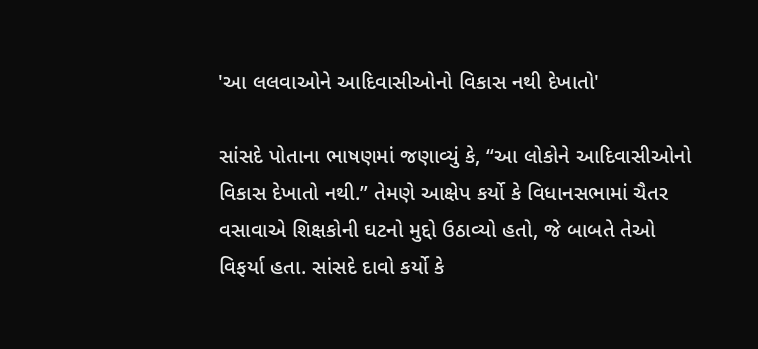'આ લલવાઓને આદિવાસીઓનો વિકાસ નથી દેખાતો'

સાંસદે પોતાના ભાષણમાં જણાવ્યું કે, “આ લોકોને આદિવાસીઓનો વિકાસ દેખાતો નથી.” તેમણે આક્ષેપ કર્યો કે વિધાનસભામાં ચૈતર વસાવાએ શિક્ષકોની ઘટનો મુદ્દો ઉઠાવ્યો હતો, જે બાબતે તેઓ વિફર્યા હતા. સાંસદે દાવો કર્યો કે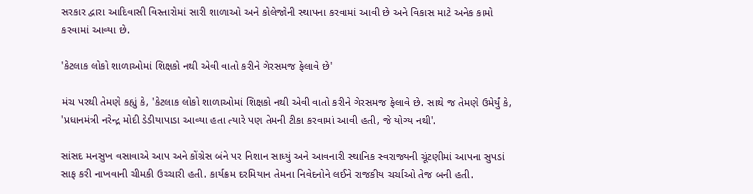સરકાર દ્વારા આદિવાસી વિસ્તારોમાં સારી શાળાઓ અને કોલેજોની સ્થાપના કરવામાં આવી છે અને વિકાસ માટે અનેક કામો કરવામાં આવ્યા છે.

'કેટલાક લોકો શાળાઓમાં શિક્ષકો નથી એવી વાતો કરીને ગેરસમજ ફેલાવે છે'

મંચ પરથી તેમણે કહ્યું કે, 'કેટલાક લોકો શાળાઓમાં શિક્ષકો નથી એવી વાતો કરીને ગેરસમજ ફેલાવે છે. સાથે જ તેમણે ઉમેર્યું કે, 'પ્રધાનમંત્રી નરેન્દ્ર મોદી ડેડીયાપાડા આવ્યા હતા ત્યારે પણ તેમની ટીકા કરવામાં આવી હતી, જે યોગ્ય નથી'.

સાંસદ મનસુખ વસાવાએ આપ અને કોંગ્રેસ બંને પર નિશાન સાધ્યું અને આવનારી સ્થાનિક સ્વરાજ્યની ચૂંટણીમાં આપના સુપડાં સાફ કરી નાખવાની ચીમકી ઉચ્ચારી હતી. કાર્યક્રમ દરમિયાન તેમના નિવેદનોને લઈને રાજકીય ચર્ચાઓ તેજ બની હતી.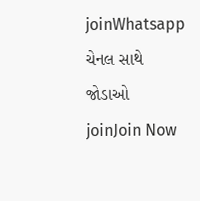joinWhatsapp ચેનલ સાથે જોડાઓ
joinJoin Now